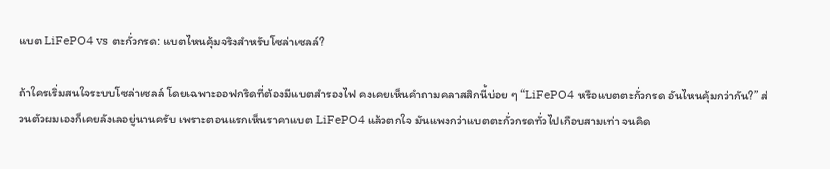แบต LiFePO4 vs ตะกั่วกรด: แบตไหนคุ้มจริงสำหรับโซล่าเซลล์?

ถ้าใครเริ่มสนใจระบบโซล่าเซลล์ โดยเฉพาะออฟกริดที่ต้องมีแบตสำรองไฟ คงเคยเห็นคำถามคลาสสิกนี้บ่อย ๆ “LiFePO4 หรือแบตตะกั่วกรด อันไหนคุ้มกว่ากัน?” ส่วนตัวผมเองก็เคยลังเลอยู่นานครับ เพราะตอนแรกเห็นราคาแบต LiFePO4 แล้วตกใจ มันแพงกว่าแบตตะกั่วกรดทั่วไปเกือบสามเท่า จนคิด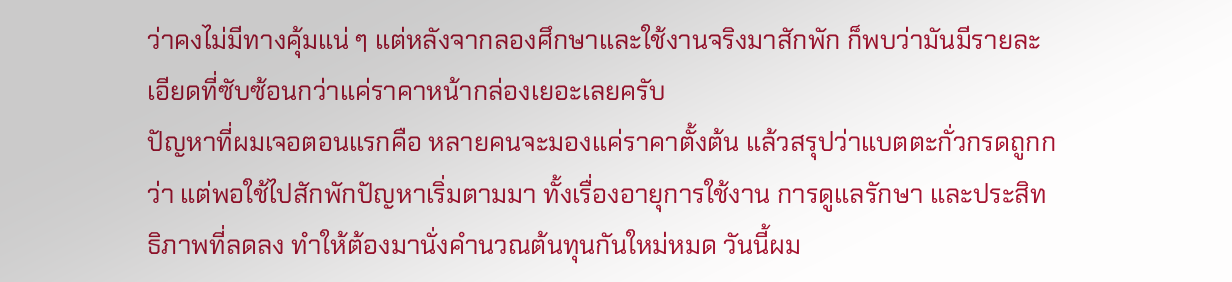ว่าคงไม่มีทางคุ้มแน่ ๆ แต่หลังจากลองศึกษาและใช้งานจริงมาสักพัก ก็พบว่ามันมีรายละเอียดที่ซับซ้อนกว่าแค่ราคาหน้ากล่องเยอะเลยครับ
ปัญหาที่ผมเจอตอนแรกคือ หลายคนจะมองแค่ราคาตั้งต้น แล้วสรุปว่าแบตตะกั่วกรดถูกกว่า แต่พอใช้ไปสักพักปัญหาเริ่มตามมา ทั้งเรื่องอายุการใช้งาน การดูแลรักษา และประสิทธิภาพที่ลดลง ทำให้ต้องมานั่งคำนวณต้นทุนกันใหม่หมด วันนี้ผม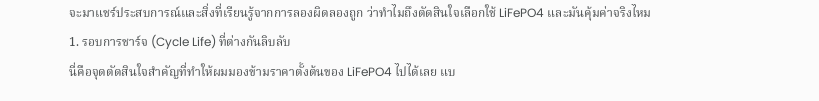จะมาแชร์ประสบการณ์และสิ่งที่เรียนรู้จากการลองผิดลองถูก ว่าทำไมถึงตัดสินใจเลือกใช้ LiFePO4 และมันคุ้มค่าจริงไหม
1. รอบการชาร์จ (Cycle Life) ที่ต่างกันลิบลับ
นี่คือจุดตัดสินใจสำคัญที่ทำให้ผมมองข้ามราคาตั้งต้นของ LiFePO4 ไปได้เลย แบ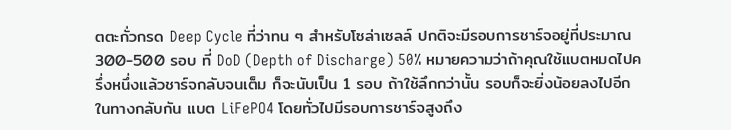ตตะกั่วกรด Deep Cycle ที่ว่าทน ๆ สำหรับโซล่าเซลล์ ปกติจะมีรอบการชาร์จอยู่ที่ประมาณ 300-500 รอบ ที่ DoD (Depth of Discharge) 50% หมายความว่าถ้าคุณใช้แบตหมดไปครึ่งหนึ่งแล้วชาร์จกลับจนเต็ม ก็จะนับเป็น 1 รอบ ถ้าใช้ลึกกว่านั้น รอบก็จะยิ่งน้อยลงไปอีก
ในทางกลับกัน แบต LiFePO4 โดยทั่วไปมีรอบการชาร์จสูงถึง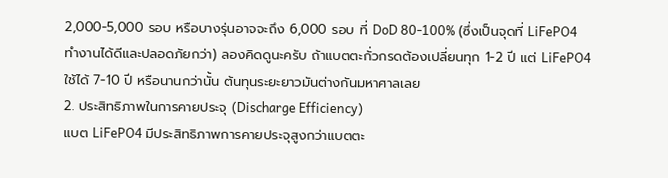2,000-5,000 รอบ หรือบางรุ่นอาจจะถึง 6,000 รอบ ที่ DoD 80-100% (ซึ่งเป็นจุดที่ LiFePO4 ทำงานได้ดีและปลอดภัยกว่า) ลองคิดดูนะครับ ถ้าแบตตะกั่วกรดต้องเปลี่ยนทุก 1-2 ปี แต่ LiFePO4 ใช้ได้ 7-10 ปี หรือนานกว่านั้น ต้นทุนระยะยาวมันต่างกันมหาศาลเลย
2. ประสิทธิภาพในการคายประจุ (Discharge Efficiency)
แบต LiFePO4 มีประสิทธิภาพการคายประจุสูงกว่าแบตตะ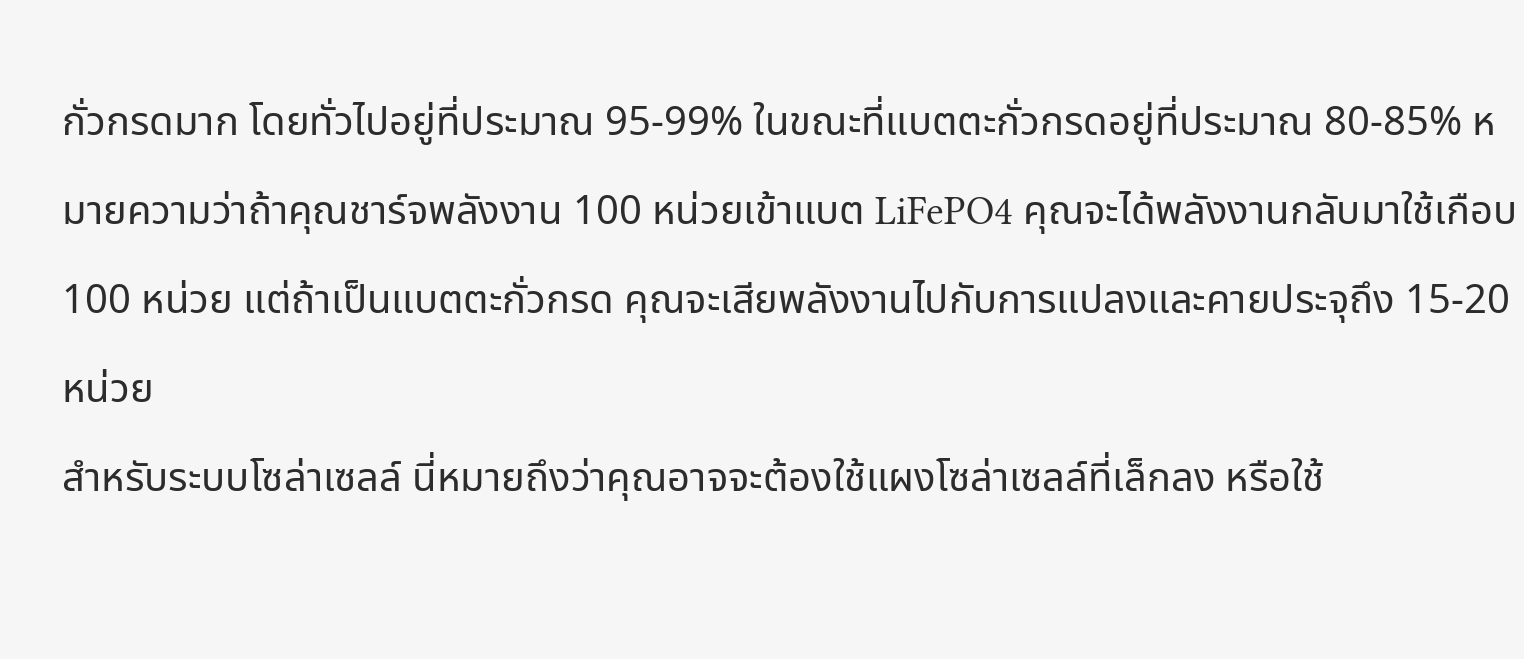กั่วกรดมาก โดยทั่วไปอยู่ที่ประมาณ 95-99% ในขณะที่แบตตะกั่วกรดอยู่ที่ประมาณ 80-85% หมายความว่าถ้าคุณชาร์จพลังงาน 100 หน่วยเข้าแบต LiFePO4 คุณจะได้พลังงานกลับมาใช้เกือบ 100 หน่วย แต่ถ้าเป็นแบตตะกั่วกรด คุณจะเสียพลังงานไปกับการแปลงและคายประจุถึง 15-20 หน่วย
สำหรับระบบโซล่าเซลล์ นี่หมายถึงว่าคุณอาจจะต้องใช้แผงโซล่าเซลล์ที่เล็กลง หรือใช้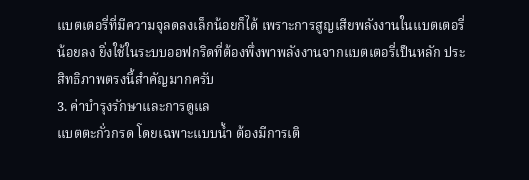แบตเตอรี่ที่มีความจุลดลงเล็กน้อยก็ได้ เพราะการสูญเสียพลังงานในแบตเตอรี่น้อยลง ยิ่งใช้ในระบบออฟกริดที่ต้องพึ่งพาพลังงานจากแบตเตอรี่เป็นหลัก ประสิทธิภาพตรงนี้สำคัญมากครับ
3. ค่าบำรุงรักษาและการดูแล
แบตตะกั่วกรด โดยเฉพาะแบบน้ำ ต้องมีการเติ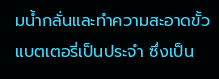มน้ำกลั่นและทำความสะอาดขั้วแบตเตอรี่เป็นประจำ ซึ่งเป็น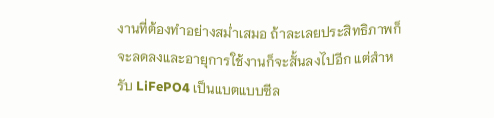งานที่ต้องทำอย่างสม่ำเสมอ ถ้าละเลยประสิทธิภาพก็จะลดลงและอายุการใช้งานก็จะสั้นลงไปอีก แต่สำหรับ LiFePO4 เป็นแบตแบบซีล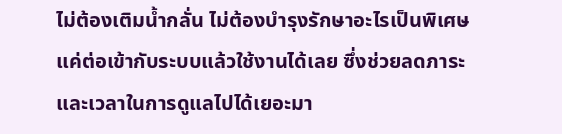ไม่ต้องเติมน้ำกลั่น ไม่ต้องบำรุงรักษาอะไรเป็นพิเศษ แค่ต่อเข้ากับระบบแล้วใช้งานได้เลย ซึ่งช่วยลดภาระและเวลาในการดูแลไปได้เยอะมา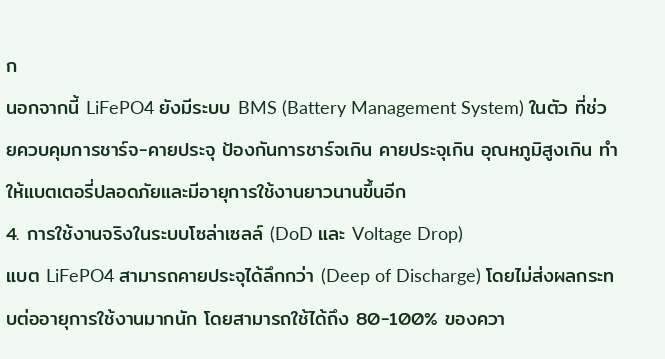ก
นอกจากนี้ LiFePO4 ยังมีระบบ BMS (Battery Management System) ในตัว ที่ช่วยควบคุมการชาร์จ-คายประจุ ป้องกันการชาร์จเกิน คายประจุเกิน อุณหภูมิสูงเกิน ทำให้แบตเตอรี่ปลอดภัยและมีอายุการใช้งานยาวนานขึ้นอีก
4. การใช้งานจริงในระบบโซล่าเซลล์ (DoD และ Voltage Drop)
แบต LiFePO4 สามารถคายประจุได้ลึกกว่า (Deep of Discharge) โดยไม่ส่งผลกระทบต่ออายุการใช้งานมากนัก โดยสามารถใช้ได้ถึง 80-100% ของควา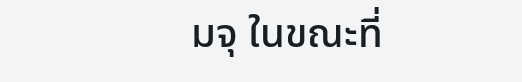มจุ ในขณะที่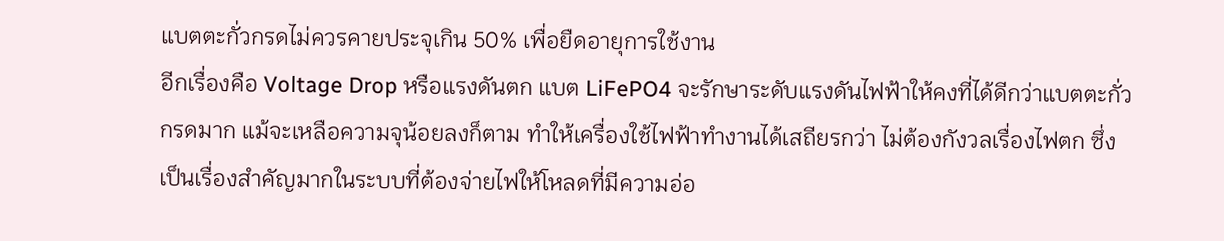แบตตะกั่วกรดไม่ควรคายประจุเกิน 50% เพื่อยืดอายุการใช้งาน
อีกเรื่องคือ Voltage Drop หรือแรงดันตก แบต LiFePO4 จะรักษาระดับแรงดันไฟฟ้าให้คงที่ได้ดีกว่าแบตตะกั่วกรดมาก แม้จะเหลือความจุน้อยลงก็ตาม ทำให้เครื่องใช้ไฟฟ้าทำงานได้เสถียรกว่า ไม่ต้องกังวลเรื่องไฟตก ซึ่งเป็นเรื่องสำคัญมากในระบบที่ต้องจ่ายไฟให้โหลดที่มีความอ่อ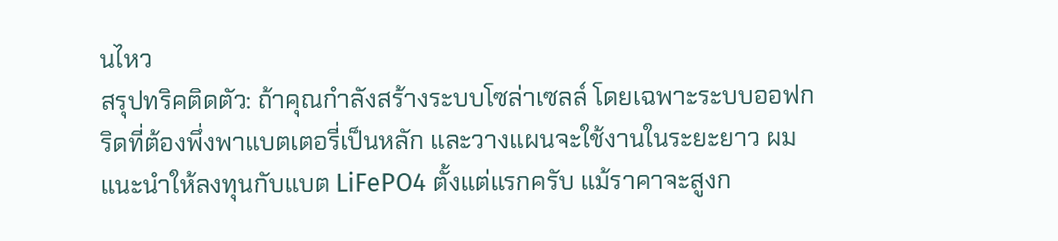นไหว
สรุปทริคติดตัว: ถ้าคุณกำลังสร้างระบบโซล่าเซลล์ โดยเฉพาะระบบออฟกริดที่ต้องพึ่งพาแบตเตอรี่เป็นหลัก และวางแผนจะใช้งานในระยะยาว ผมแนะนำให้ลงทุนกับแบต LiFePO4 ตั้งแต่แรกครับ แม้ราคาจะสูงก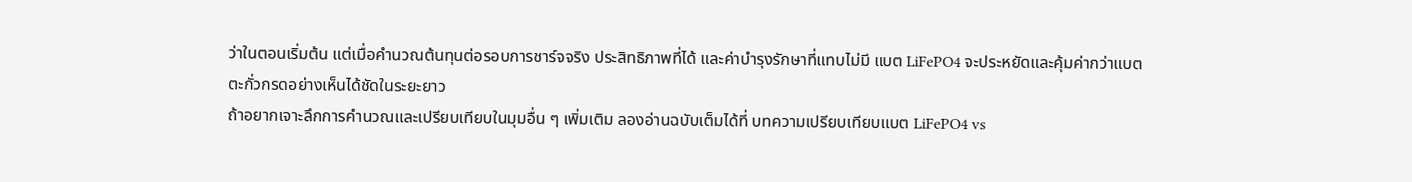ว่าในตอนเริ่มต้น แต่เมื่อคำนวณต้นทุนต่อรอบการชาร์จจริง ประสิทธิภาพที่ได้ และค่าบำรุงรักษาที่แทบไม่มี แบต LiFePO4 จะประหยัดและคุ้มค่ากว่าแบตตะกั่วกรดอย่างเห็นได้ชัดในระยะยาว
ถ้าอยากเจาะลึกการคำนวณและเปรียบเทียบในมุมอื่น ๆ เพิ่มเติม ลองอ่านฉบับเต็มได้ที่ บทความเปรียบเทียบแบต LiFePO4 vs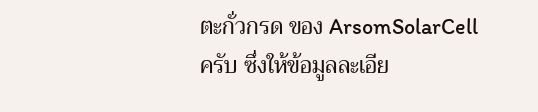ตะกั่วกรด ของ ArsomSolarCell ครับ ซึ่งให้ข้อมูลละเอีย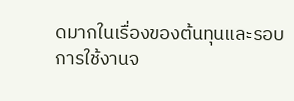ดมากในเรื่องของต้นทุนและรอบการใช้งานจ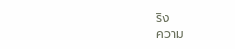ริง
ความ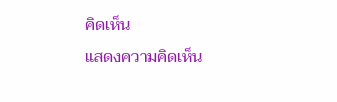คิดเห็น
แสดงความคิดเห็น